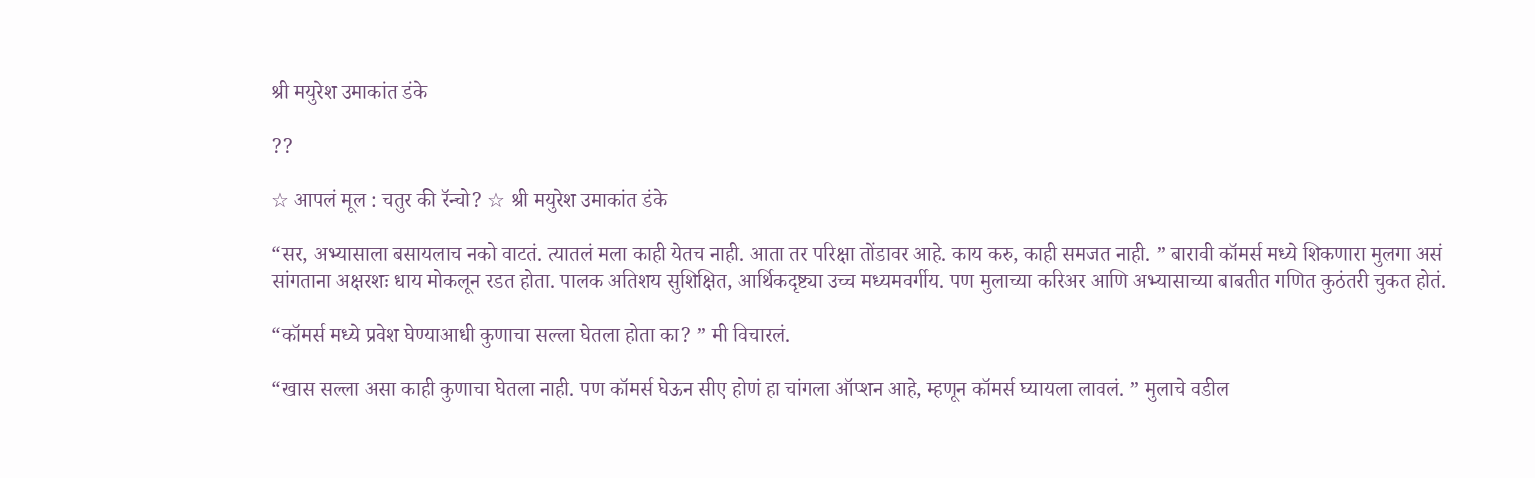श्री मयुरेश उमाकांत डंके

??

☆ आपलं मूल : चतुर की रॅन्चो? ☆ श्री मयुरेश उमाकांत डंके

“सर, अभ्यासाला बसायलाच नको वाटतं. त्यातलं मला काही येतच नाही. आता तर परिक्षा तोंडावर आहे. काय करु, काही समजत नाही. ” बारावी कॉमर्स मध्ये शिकणारा मुलगा असं सांगताना अक्षरशः धाय मोकलून रडत होता. पालक अतिशय सुशिक्षित, आर्थिकदृष्ट्या उच्च मध्यमवर्गीय. पण मुलाच्या करिअर आणि अभ्यासाच्या बाबतीत गणित कुठंतरी चुकत होतं.

“कॉमर्स मध्ये प्रवेश घेण्याआधी कुणाचा सल्ला घेतला होता का? ” मी विचारलं.

“खास सल्ला असा काही कुणाचा घेतला नाही. पण कॉमर्स घेऊन सीए होणं हा चांगला ऑप्शन आहे, म्हणून कॉमर्स घ्यायला लावलं. ” मुलाचे वडील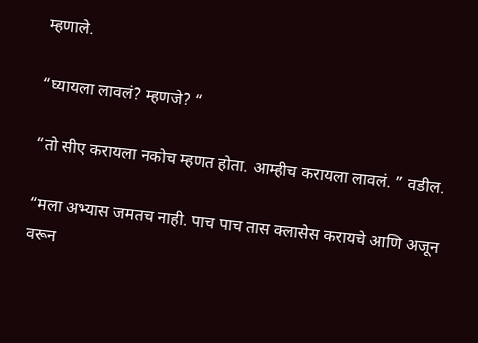म्हणाले.

“घ्यायला लावलं? म्हणजे? “

“तो सीए करायला नकोच म्हणत होता. आम्हीच करायला लावलं. ” वडील.

“मला अभ्यास जमतच नाही. पाच पाच तास क्लासेस करायचे आणि अजून वरून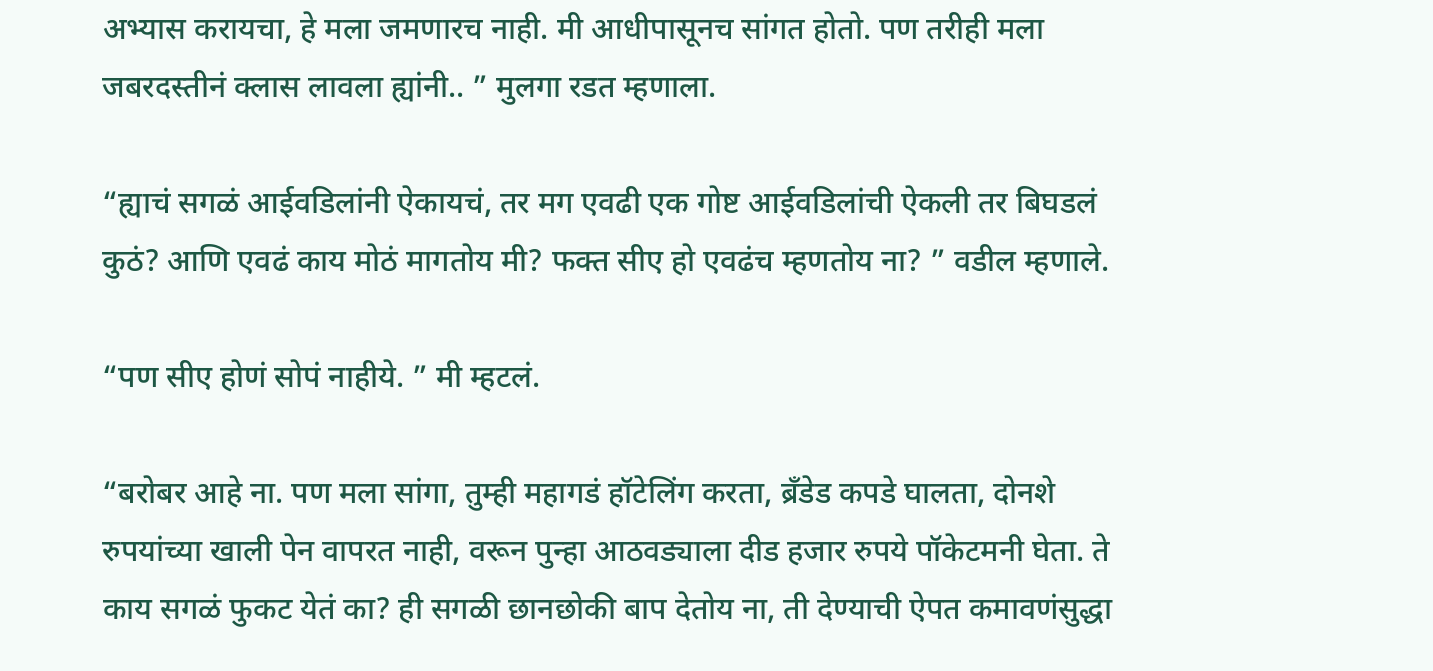अभ्यास करायचा, हे मला जमणारच नाही. मी आधीपासूनच सांगत होतो. पण तरीही मला जबरदस्तीनं क्लास लावला ह्यांनी.. ” मुलगा रडत म्हणाला.

“ह्याचं सगळं आईवडिलांनी ऐकायचं, तर मग एवढी एक गोष्ट आईवडिलांची ऐकली तर बिघडलं कुठं? आणि एवढं काय मोठं मागतोय मी? फक्त सीए हो एवढंच म्हणतोय ना? ” वडील म्हणाले.

“पण सीए होणं सोपं नाहीये. ” मी म्हटलं.

“बरोबर आहे ना. पण मला सांगा, तुम्ही महागडं हॉटेलिंग करता, ब्रँडेड कपडे घालता, दोनशे रुपयांच्या खाली पेन वापरत नाही, वरून पुन्हा आठवड्याला दीड हजार रुपये पॉकेटमनी घेता. ते काय सगळं फुकट येतं का? ही सगळी छानछोकी बाप देतोय ना, ती देण्याची ऐपत कमावणंसुद्धा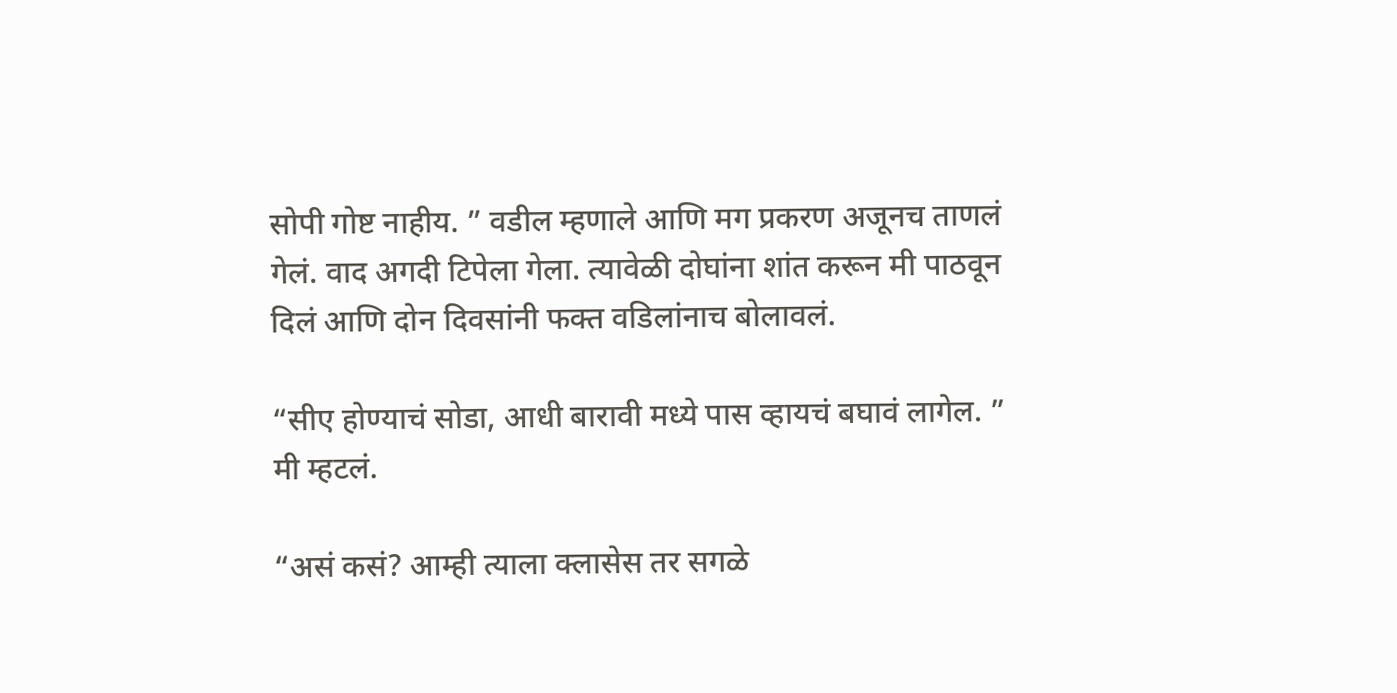सोपी गोष्ट नाहीय. ” वडील म्हणाले आणि मग प्रकरण अजूनच ताणलं गेलं. वाद अगदी टिपेला गेला. त्यावेळी दोघांना शांत करून मी पाठवून दिलं आणि दोन दिवसांनी फक्त वडिलांनाच बोलावलं.

“सीए होण्याचं सोडा, आधी बारावी मध्ये पास व्हायचं बघावं लागेल. ” मी म्हटलं.

“असं कसं? आम्ही त्याला क्लासेस तर सगळे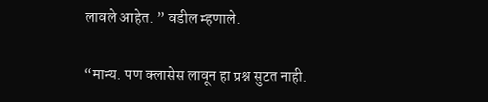लावले आहेत. ” वडील म्हणाले.

“मान्य. पण क्लासेस लावून हा प्रश्न सुटत नाही.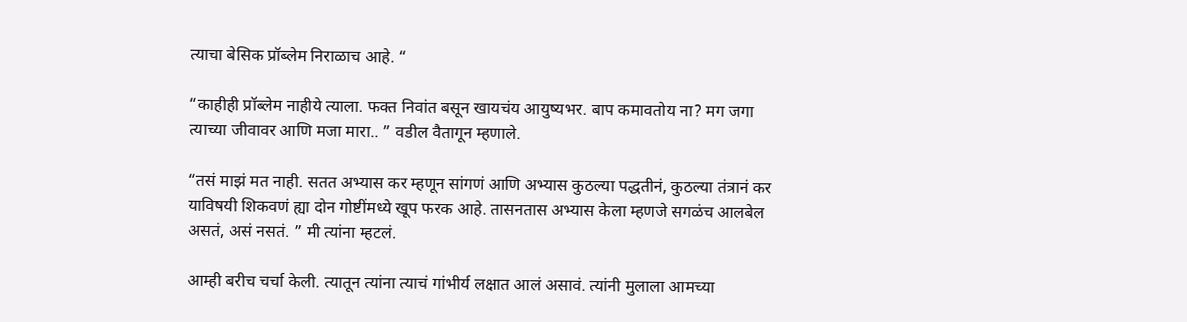त्याचा बेसिक प्रॉब्लेम निराळाच आहे. “

“काहीही प्रॉब्लेम नाहीये त्याला. फक्त निवांत बसून खायचंय आयुष्यभर. बाप कमावतोय ना? मग जगा त्याच्या जीवावर आणि मजा मारा.. ” वडील वैतागून म्हणाले.

“तसं माझं मत नाही. सतत अभ्यास कर म्हणून सांगणं आणि अभ्यास कुठल्या पद्धतीनं, कुठल्या तंत्रानं कर याविषयी शिकवणं ह्या दोन गोष्टींमध्ये खूप फरक आहे. तासनतास अभ्यास केला म्हणजे सगळंच आलबेल असतं, असं नसतं. ” मी त्यांना म्हटलं.

आम्ही बरीच चर्चा केली. त्यातून त्यांना त्याचं गांभीर्य लक्षात आलं असावं. त्यांनी मुलाला आमच्या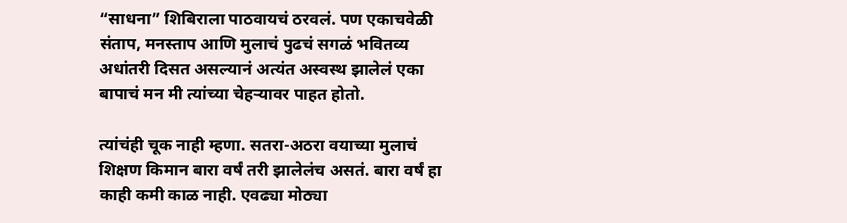“साधना” शिबिराला पाठवायचं ठरवलं. पण एकाचवेळी संताप, मनस्ताप आणि मुलाचं पुढचं सगळं भवितव्य अधांतरी दिसत असल्यानं अत्यंत अस्वस्थ झालेलं एका बापाचं मन मी त्यांच्या चेहऱ्यावर पाहत होतो.

त्यांचंही चूक नाही म्हणा. सतरा-अठरा वयाच्या मुलाचं शिक्षण किमान बारा वर्षं तरी झालेलंच असतं. बारा वर्षं हा काही कमी काळ नाही. एवढ्या मोठ्या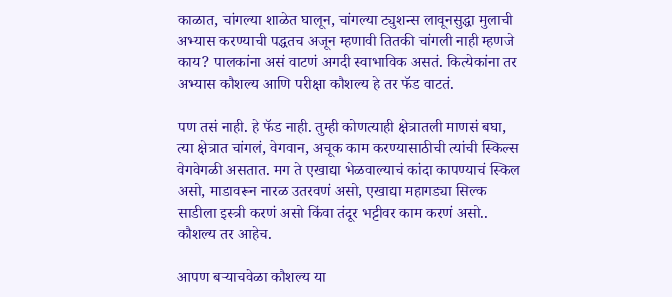काळात, चांगल्या शाळेत घालून, चांगल्या ट्युशन्स लावूनसुद्धा मुलाची अभ्यास करण्याची पद्धतच अजून म्हणावी तितकी चांगली नाही म्हणजे काय? पालकांना असं वाटणं अगदी स्वाभाविक असतं. कित्येकांना तर अभ्यास कौशल्य आणि परीक्षा कौशल्य हे तर फॅड वाटतं.

पण तसं नाही. हे फॅड नाही. तुम्ही कोणत्याही क्षेत्रातली माणसं बघा, त्या क्षेत्रात चांगलं, वेगवान, अचूक काम करण्यासाठीची त्यांची स्किल्स वेगवेगळी असतात. मग ते एखाद्या भेळवाल्याचं कांदा कापण्याचं स्किल असो, माडावरून नारळ उतरवणं असो, एखाद्या महागड्या सिल्क साडीला इस्त्री करणं असो किंवा तंदूर भट्टीवर काम करणं असो.. कौशल्य तर आहेच.

आपण बऱ्याचवेळा कौशल्य या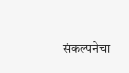संकल्पनेचा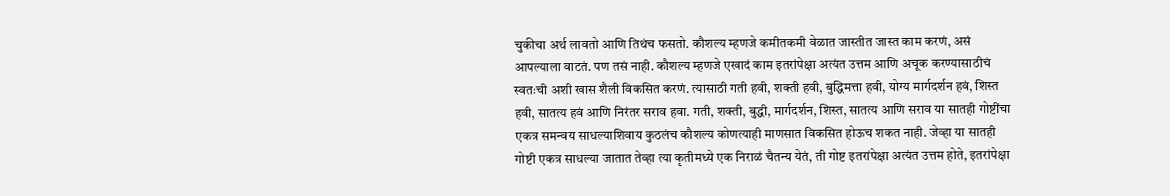चुकीचा अर्थ लावतो आणि तिथंच फसतो. कौशल्य म्हणजे कमीतकमी वेळात जास्तीत जास्त काम करणं, असं आपल्याला वाटतं. पण तसं नाही. कौशल्य म्हणजे एखादं काम इतरांपेक्षा अत्यंत उत्तम आणि अचूक करण्यासाठीचं स्वतःची अशी खास शैली विकसित करणं. त्यासाठी गती हवी, शक्ती हवी, बुद्धिमत्ता हवी, योग्य मार्गदर्शन हवं, शिस्त हवी, सातत्य हवं आणि निरंतर सराव हवा. गती, शक्ती, बुद्धी, मार्गदर्शन, शिस्त, सातत्य आणि सराव या सातही गोष्टींचा एकत्र समन्वय साधल्याशिवाय कुठलंच कौशल्य कोणत्याही माणसात विकसित होऊच शकत नाही. जेव्हा या सातही गोष्टी एकत्र साधल्या जातात तेव्हा त्या कृतीमध्ये एक निराळं चैतन्य येतं, ती गोष्ट इतरांपेक्षा अत्यंत उत्तम होते, इतरांपेक्षा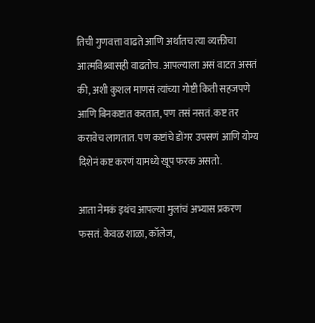तिची गुणवत्ता वाढते आणि अर्थातच त्या व्यक्तीचा आत्मविश्र्वासही वाढतोच. आपल्याला असं वाटत असतं की, अशी कुशल माणसं त्यांच्या गोष्टी किती सहजपणे आणि बिनकष्टात करतात, पण तसं नसतं. कष्ट तर करावेच लागतात. पण कष्टांचे डोंगर उपसणं आणि योग्य दिशेनं कष्ट करणं यामध्ये खूप फरक असतो.

आता नेमकं इथंच आपल्या मुलांचं अभ्यास प्रकरण फसतं. केवळ शाळा, कॉलेज,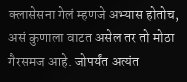क्लासेसना गेलं म्हणजे अभ्यास होतोच, असं कुणाला वाटत असेल तर तो मोठा गैरसमज आहे. जोपर्यंत अत्यंत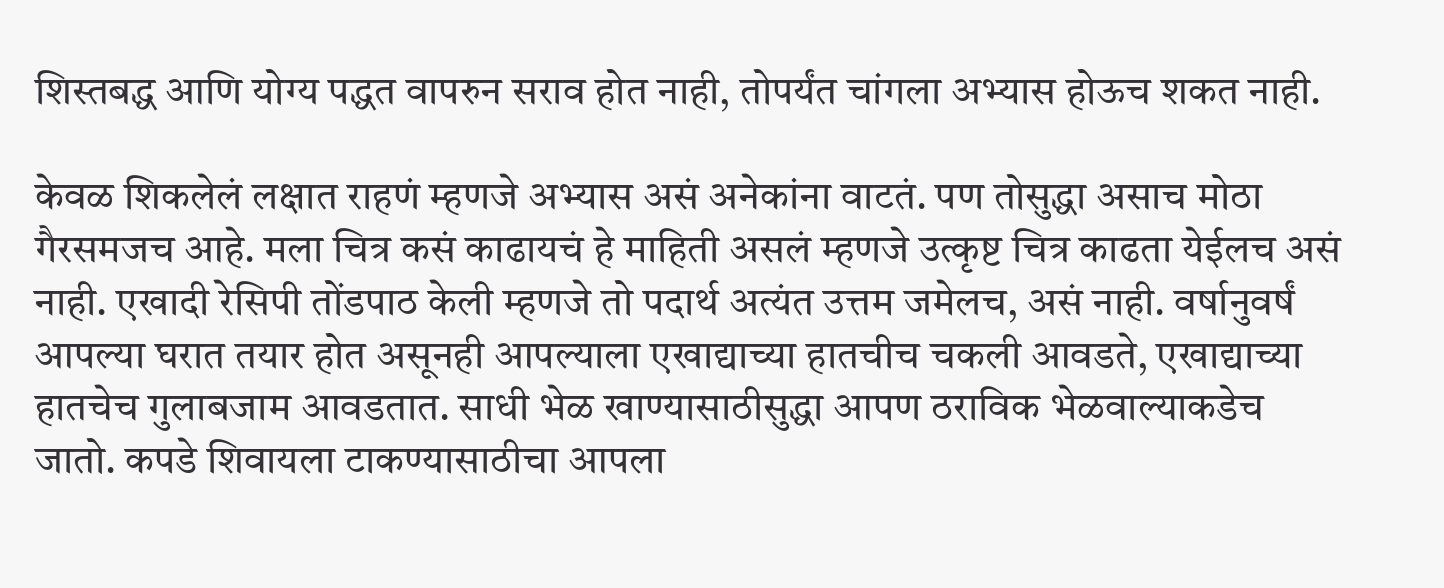शिस्तबद्ध आणि योग्य पद्धत वापरुन सराव होत नाही, तोपर्यंत चांगला अभ्यास होऊच शकत नाही.

केवळ शिकलेलं लक्षात राहणं म्हणजे अभ्यास असं अनेकांना वाटतं. पण तोसुद्धा असाच मोठा गैरसमजच आहे. मला चित्र कसं काढायचं हे माहिती असलं म्हणजे उत्कृष्ट चित्र काढता येईलच असं नाही. एखादी रेसिपी तोंडपाठ केली म्हणजे तो पदार्थ अत्यंत उत्तम जमेलच, असं नाही. वर्षानुवर्षं आपल्या घरात तयार होत असूनही आपल्याला एखाद्याच्या हातचीच चकली आवडते, एखाद्याच्या हातचेच गुलाबजाम आवडतात. साधी भेळ खाण्यासाठीसुद्धा आपण ठराविक भेळवाल्याकडेच जातो. कपडे शिवायला टाकण्यासाठीचा आपला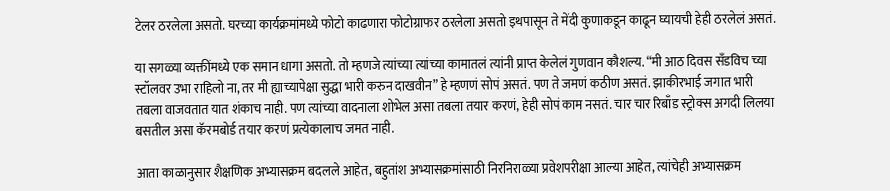टेलर ठरलेला असतो. घरच्या कार्यक्रमांमध्ये फोटो काढणारा फोटोग्राफर ठरलेला असतो इथपासून ते मेंदी कुणाकडून काढून घ्यायची हेही ठरलेलं असतं.

या सगळ्या व्यक्तींमध्ये एक समान धागा असतो. तो म्हणजे त्यांच्या त्यांच्या कामातलं त्यांनी प्राप्त केलेलं गुणवान कौशल्य. “मी आठ दिवस सँडविच च्या स्टॉलवर उभा राहिलो ना, तर मी ह्याच्यापेक्षा सुद्धा भारी करुन दाखवीन” हे म्हणणं सोपं असतं. पण ते जमणं कठीण असतं. झाकीरभाई जगात भारी तबला वाजवतात यात शंकाच नाही. पण त्यांच्या वादनाला शोभेल असा तबला तयार करणं, हेही सोपं काम नसतं. चार चार रिबाँड स्ट्रोक्स अगदी लिलया बसतील असा कॅरमबोर्ड तयार करणं प्रत्येकालाच जमत नाही.

आता काळानुसार शैक्षणिक अभ्यासक्रम बदलले आहेत, बहुतांश अभ्यासक्रमांसाठी निरनिराळ्या प्रवेशपरीक्षा आल्या आहेत, त्यांचेही अभ्यासक्रम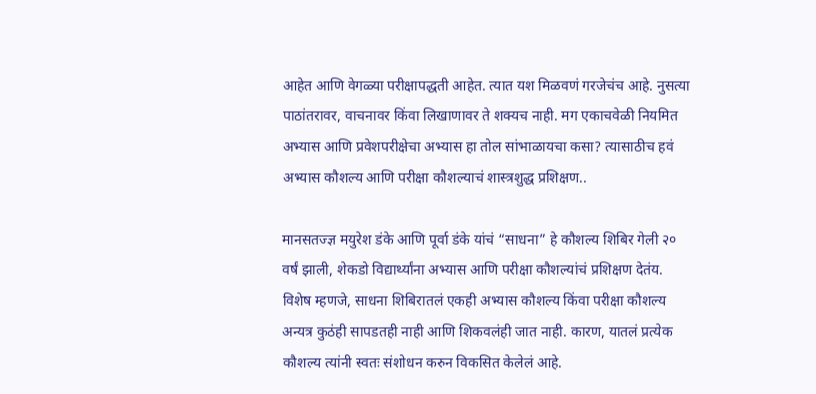आहेत आणि वेगळ्या परीक्षापद्धती आहेत. त्यात यश मिळवणं गरजेचंच आहे. नुसत्या पाठांतरावर, वाचनावर किंवा लिखाणावर ते शक्यच नाही. मग एकाचवेळी नियमित अभ्यास आणि प्रवेशपरीक्षेचा अभ्यास हा तोल सांभाळायचा कसा? त्यासाठीच हवं अभ्यास कौशल्य आणि परीक्षा कौशल्याचं शास्त्रशुद्ध प्रशिक्षण..

मानसतज्ज्ञ मयुरेश डंके आणि पूर्वा डंके यांचं “साधना” हे कौशल्य शिबिर गेली २० वर्षं झाली, शेकडो विद्यार्थ्यांना अभ्यास आणि परीक्षा कौशल्यांचं प्रशिक्षण देतंय. विशेष म्हणजे, साधना शिबिरातलं एकही अभ्यास कौशल्य किंवा परीक्षा कौशल्य अन्यत्र कुठंही सापडतही नाही आणि शिकवलंही जात नाही. कारण, यातलं प्रत्येक कौशल्य त्यांनी स्वतः संशोधन करुन विकसित केलेलं आहे.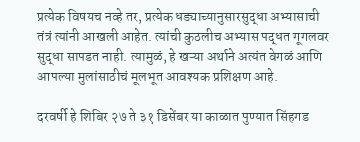प्रत्येक विषयच नव्हे तर, प्रत्येक धड्याच्यानुसारसुद्धा अभ्यासाची तंत्रं त्यांनी आखली आहेत. त्यांची कुठलीच अभ्यास पद्धत गूगलवर सुद्धा सापडत नाही. त्यामुळं, हे खऱ्या अर्थाने अत्यंत वेगळं आणि आपल्या मुलांसाठीचं मूलभूत आवश्यक प्रशिक्षण आहे.

दरवर्षी हे शिबिर २७ ते ३१ डिसेंबर या काळात पुण्यात सिंहगड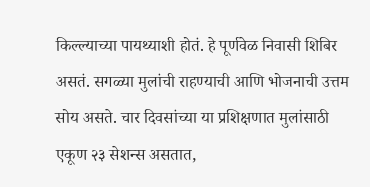किल्ल्याच्या पायथ्याशी होतं. हे पूर्णवेळ निवासी शिबिर असतं. सगळ्या मुलांची राहण्याची आणि भोजनाची उत्तम सोय असते. चार दिवसांच्या या प्रशिक्षणात मुलांसाठी एकूण २३ सेशन्स असतात,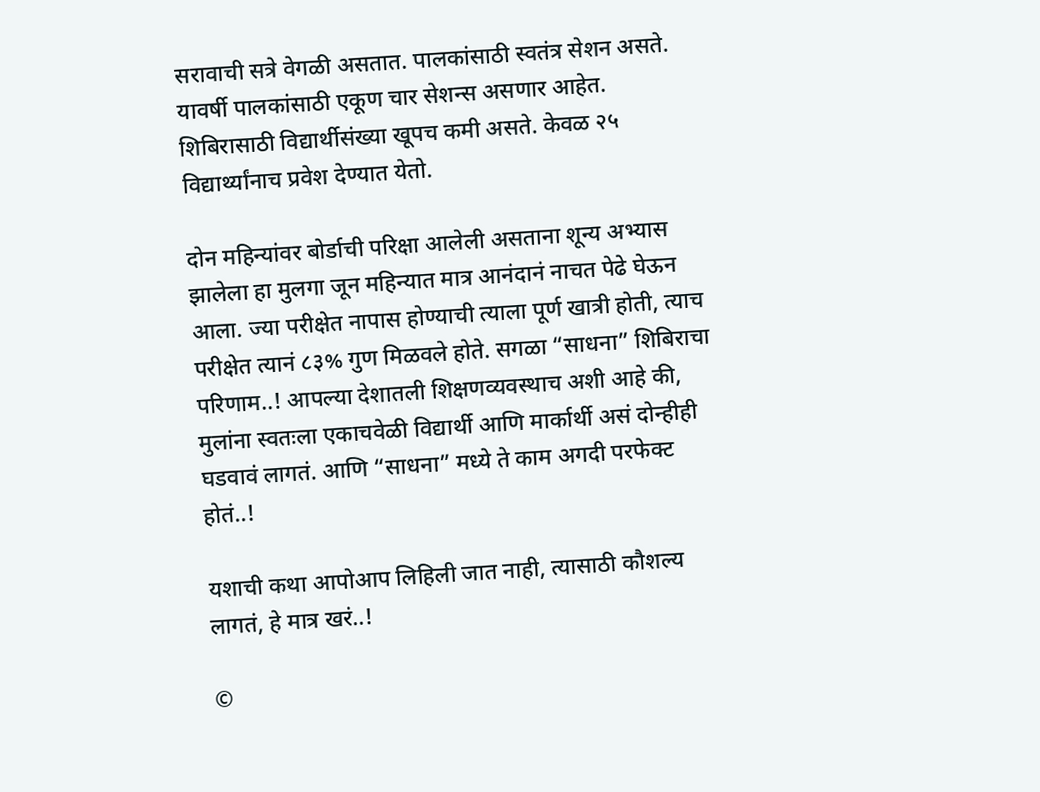सरावाची सत्रे वेगळी असतात. पालकांसाठी स्वतंत्र सेशन असते. यावर्षी पालकांसाठी एकूण चार सेशन्स असणार आहेत. शिबिरासाठी विद्यार्थीसंख्या खूपच कमी असते. केवळ २५ विद्यार्थ्यांनाच प्रवेश देण्यात येतो.

दोन महिन्यांवर बोर्डाची परिक्षा आलेली असताना शून्य अभ्यास झालेला हा मुलगा जून महिन्यात मात्र आनंदानं नाचत पेढे घेऊन आला. ज्या परीक्षेत नापास होण्याची त्याला पूर्ण खात्री होती, त्याच परीक्षेत त्यानं ८३% गुण मिळवले होते. सगळा “साधना” शिबिराचा परिणाम..! आपल्या देशातली शिक्षणव्यवस्थाच अशी आहे की, मुलांना स्वतःला एकाचवेळी विद्यार्थी आणि मार्कार्थी असं दोन्हीही घडवावं लागतं. आणि “साधना” मध्ये ते काम अगदी परफेक्ट होतं..!

यशाची कथा आपोआप लिहिली जात नाही, त्यासाठी कौशल्य लागतं, हे मात्र खरं..!

©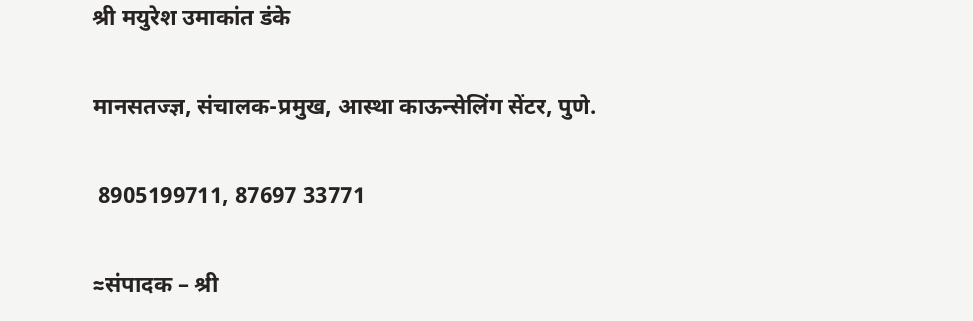श्री मयुरेश उमाकांत डंके

मानसतज्ज्ञ, संचालक-प्रमुख, आस्था काऊन्सेलिंग सेंटर, पुणे.

 8905199711, 87697 33771

≈संपादक – श्री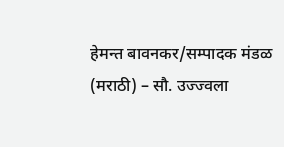हेमन्त बावनकर/सम्पादक मंडळ (मराठी) – सौ. उज्ज्वला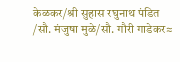केळकर/श्री सुहास रघुनाथ पंडित /सौ. मंजुषा मुळे/सौ. गौरी गाडेकर≈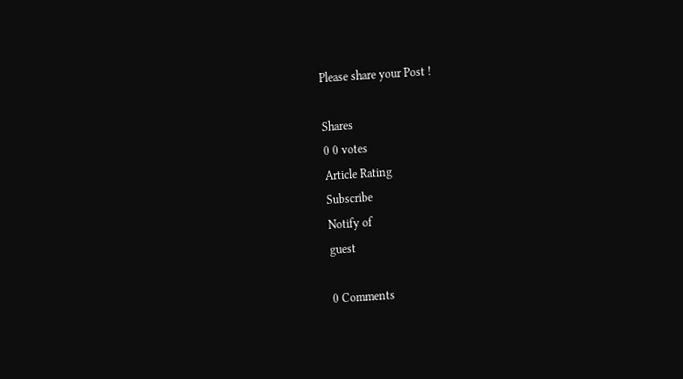Please share your Post !

Shares
0 0 votes
Article Rating
Subscribe
Notify of
guest

0 Comments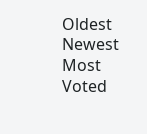Oldest
Newest Most Voted